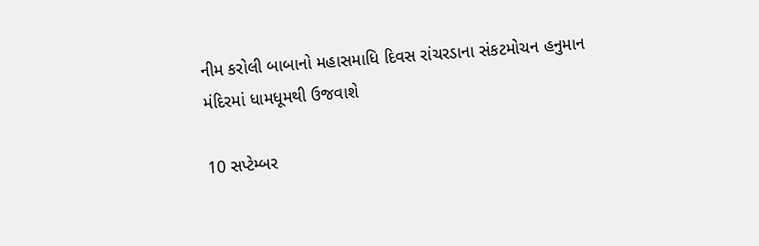નીમ કરોલી બાબાનો મહાસમાધિ દિવસ રાંચરડાના સંકટમોચન હનુમાન મંદિરમાં ધામધૂમથી ઉજવાશે

10 સપ્ટેમ્બર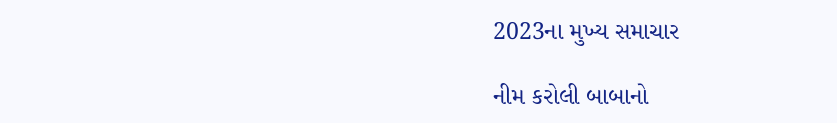2023ના મુખ્ય સમાચાર

નીમ કરોલી બાબાનો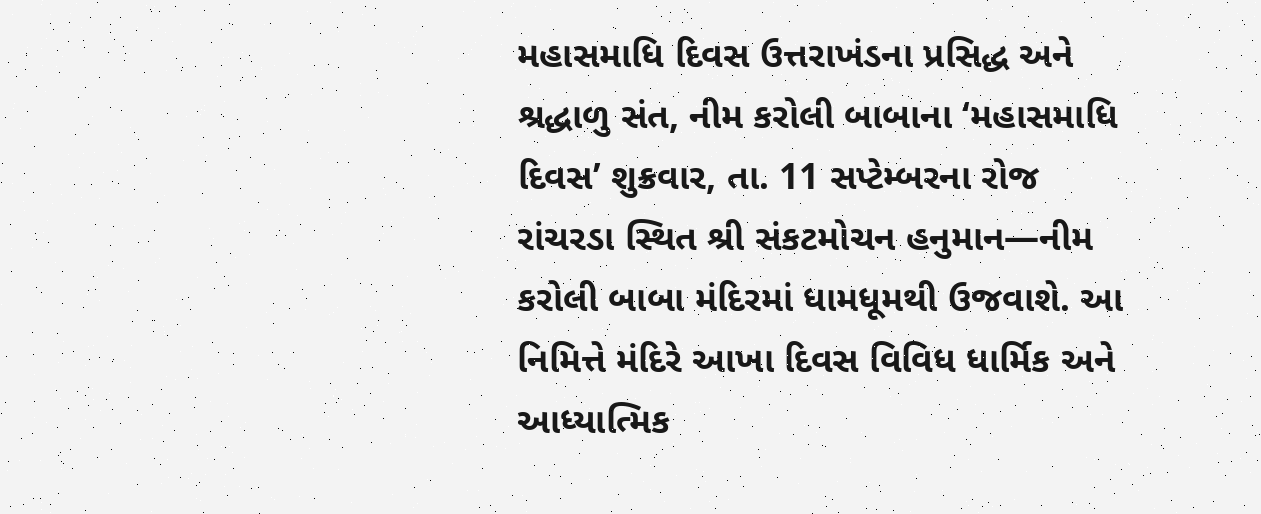મહાસમાધિ દિવસ ઉત્તરાખંડના પ્રસિદ્ધ અને શ્રદ્ધાળુ સંત, નીમ કરોલી બાબાના ‘મહાસમાધિ દિવસ’ શુક્રવાર, તા. 11 સપ્ટેમ્બરના રોજ રાંચરડા સ્થિત શ્રી સંકટમોચન હનુમાન—નીમ કરોલી બાબા મંદિરમાં ધામધૂમથી ઉજવાશે. આ નિમિત્તે મંદિરે આખા દિવસ વિવિધ ધાર્મિક અને આધ્યાત્મિક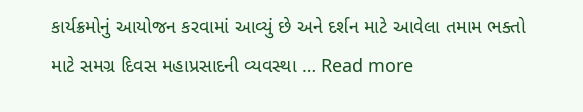કાર્યક્રમોનું આયોજન કરવામાં આવ્યું છે અને દર્શન માટે આવેલા તમામ ભક્તો માટે સમગ્ર દિવસ મહાપ્રસાદની વ્યવસ્થા … Read more